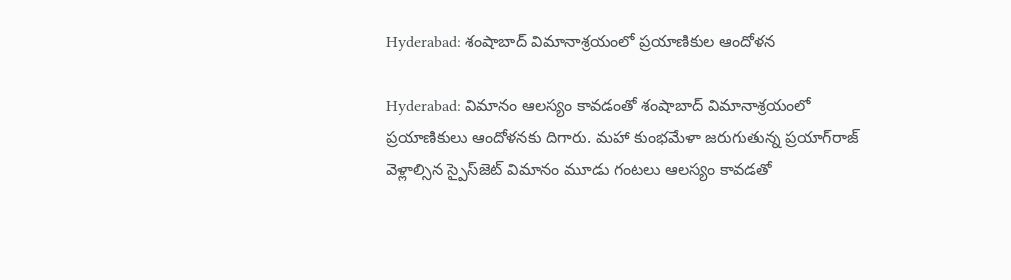Hyderabad: శంషాబాద్ విమానాశ్రయంలో ప్రయాణికుల ఆందోళన

Hyderabad: విమానం ఆలస్యం కావడంతో శంషాబాద్ విమానాశ్రయంలో ప్రయాణికులు ఆందోళనకు దిగారు. మహా కుంభమేళా జరుగుతున్న ప్రయాగ్‌రాజ్ వెళ్లాల్సిన స్పైస్‌జెట్ విమానం మూడు గంటలు ఆలస్యం కావడతో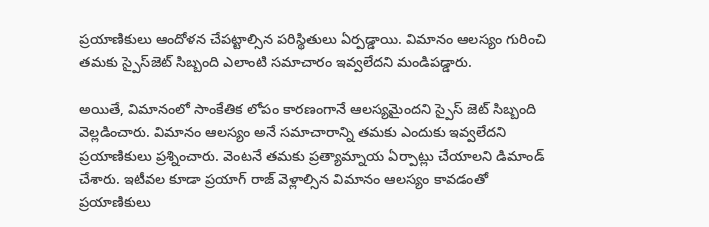ప్రయాణికులు ఆందోళన చేపట్టాల్సిన పరిస్థితులు ఏర్పడ్డాయి. విమానం ఆలస్యం గురించి తమకు స్పైస్‌‌జెట్ సిబ్బంది ఎలాంటి సమాచారం ఇవ్వలేదని మండిపడ్డారు.

అయితే, విమానంలో సాంకేతిక లోపం కారణంగానే ఆలస్యమైందని స్పైస్ జెట్ సిబ్బంది వెల్లడించారు. విమానం ఆలస్యం అనే సమాచారాన్ని తమకు ఎందుకు ఇవ్వలేదని ప్రయాణికులు ప్రశ్నించారు. వెంటనే తమకు ప్రత్యామ్నాయ ఏర్పాట్లు చేయాలని డిమాండ్ చేశారు. ఇటీవల కూడా ప్రయాగ్ రాజ్ వెళ్లాల్సిన విమానం ఆలస్యం కావడంతో ప్రయాణికులు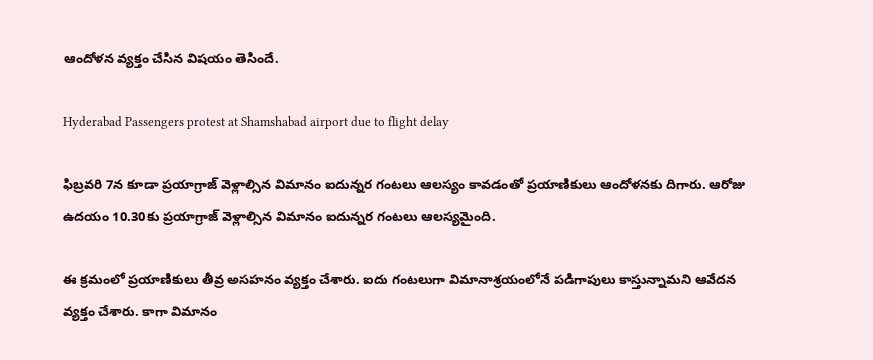ఆందోళన వ్యక్తం చేసిన విషయం తెసిందే.

Hyderabad Passengers protest at Shamshabad airport due to flight delay

ఫిబ్రవరి 7న కూడా ప్రయాగ్రాజ్ వెళ్లాల్సిన విమానం ఐదున్నర గంటలు ఆలస్యం కావడంతో ప్రయాణికులు ఆందోళనకు దిగారు. ఆరోజు ఉదయం 10.30కు ప్రయాగ్రాజ్ వెళ్లాల్సిన విమానం ఐదున్నర గంటలు ఆలస్యమైంది.

ఈ క్రమంలో ప్రయాణికులు తీవ్ర అసహనం వ్యక్తం చేశారు. ఐదు గంటలుగా విమానాశ్రయంలోనే పడిగాపులు కాస్తున్నామని ఆవేదన వ్యక్తం చేశారు. కాగా విమానం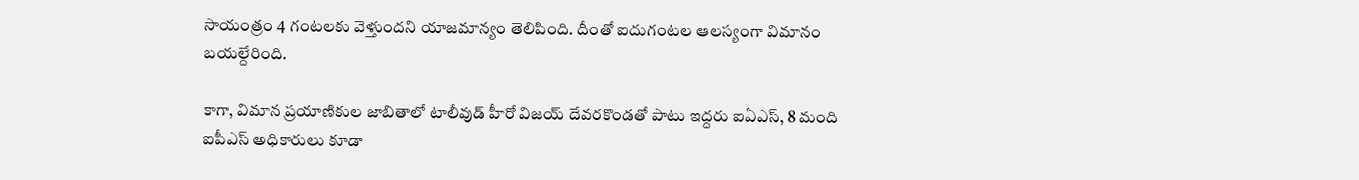సాయంత్రం 4 గంటలకు వెళ్తుందని యాజమాన్యం తెలిపింది. దీంతో ఐదుగంటల ఆలస్యంగా విమానం బయల్దేరింది.

కాగా, విమాన ప్రయాణికుల జాబితాలో టాలీవుడ్ హీరో విజయ్ దేవరకొండతో పాటు ఇద్దరు ఐఏఎస్, 8 మంది ఐపీఎస్ అధికారులు కూడా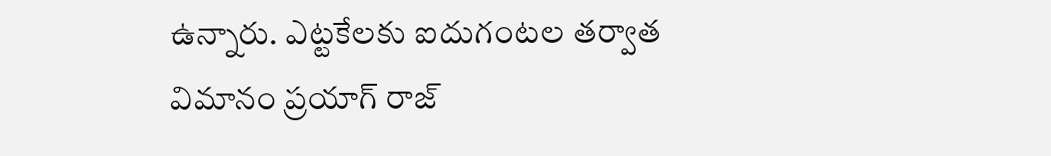ఉన్నారు. ఎట్టకేలకు ఐదుగంటల తర్వాత విమానం ప్రయాగ్ రాజ్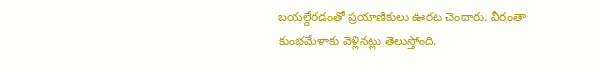బయల్దేరడంతో ప్రయాణికులు ఊరట చెందారు. వీరంతా కుంభమేళాకు వెళ్లినట్లు తెలుస్తోంది.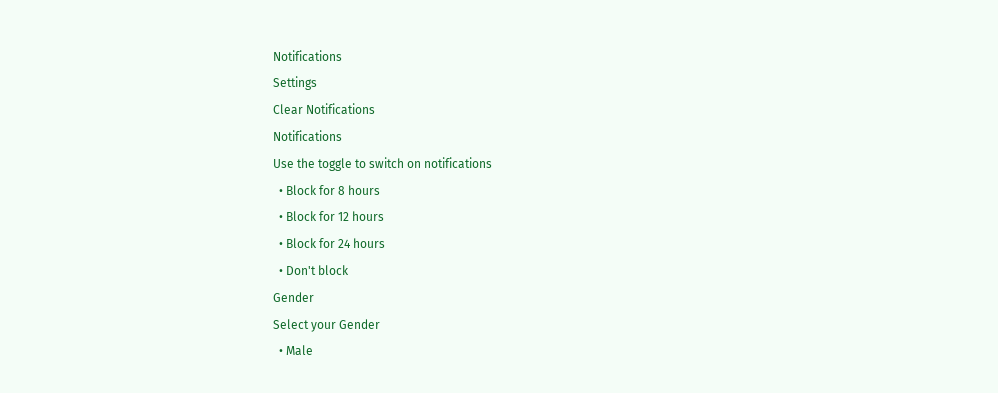Notifications
Settings
Clear Notifications
Notifications
Use the toggle to switch on notifications
  • Block for 8 hours
  • Block for 12 hours
  • Block for 24 hours
  • Don't block
Gender
Select your Gender
  • Male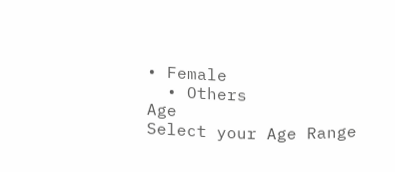• Female
  • Others
Age
Select your Age Range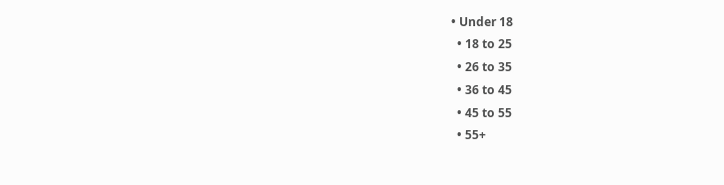• Under 18
  • 18 to 25
  • 26 to 35
  • 36 to 45
  • 45 to 55
  • 55+